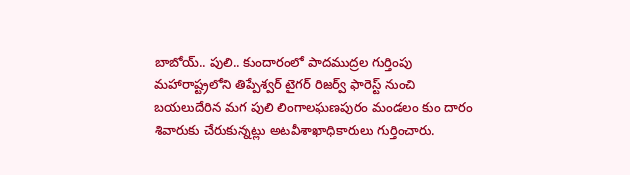బాబోయ్.. పులి.. కుందారంలో పాదముద్రల గుర్తింపు
మహారాష్ట్రలోని తిప్పేశ్వర్ టైగర్ రిజర్వ్ ఫారెస్ట్ నుంచి బయలుదేరిన మగ పులి లింగాలఘణపురం మండలం కుం దారం శివారుకు చేరుకున్నట్లు అటవీశాఖాధికారులు గుర్తించారు.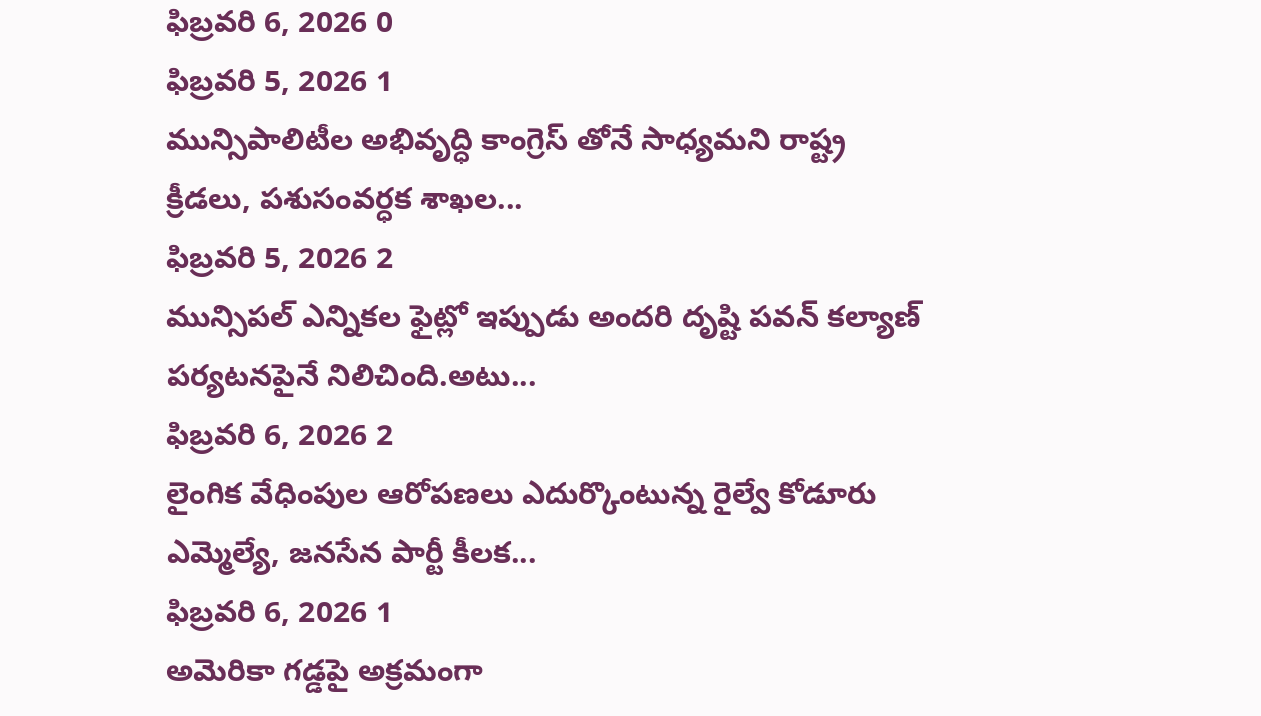ఫిబ్రవరి 6, 2026 0
ఫిబ్రవరి 5, 2026 1
మున్సిపాలిటీల అభివృద్ధి కాంగ్రెస్ తోనే సాధ్యమని రాష్ట్ర క్రీడలు, పశుసంవర్ధక శాఖల...
ఫిబ్రవరి 5, 2026 2
మున్సిపల్ ఎన్నికల ఫైట్లో ఇప్పుడు అందరి దృష్టి పవన్ కల్యాణ్ పర్యటనపైనే నిలిచింది.అటు...
ఫిబ్రవరి 6, 2026 2
లైంగిక వేధింపుల ఆరోపణలు ఎదుర్కొంటున్న రైల్వే కోడూరు ఎమ్మెల్యే, జనసేన పార్టీ కీలక...
ఫిబ్రవరి 6, 2026 1
అమెరికా గడ్డపై అక్రమంగా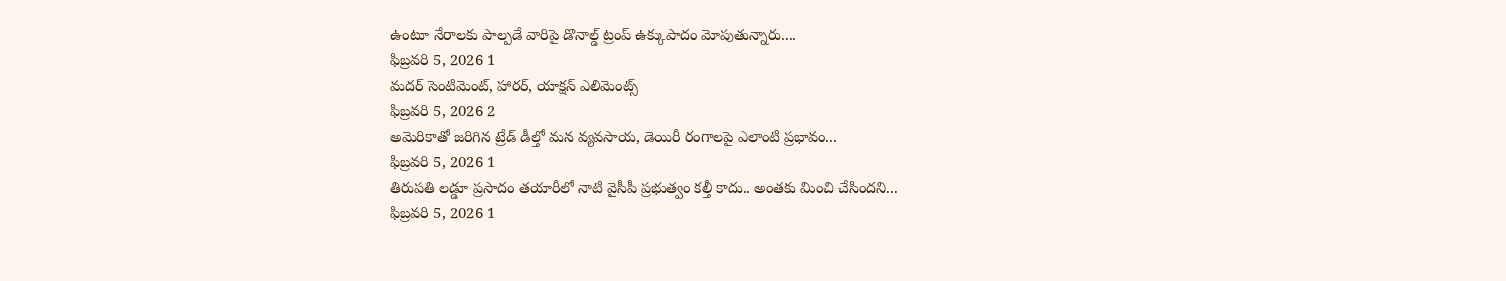ఉంటూ నేరాలకు పాల్పడే వారిపై డొనాల్డ్ ట్రంప్ ఉక్కుపాదం మోపుతున్నారు....
ఫిబ్రవరి 5, 2026 1
మదర్ సెంటిమెంట్, హారర్, యాక్షన్ ఎలిమెంట్స్
ఫిబ్రవరి 5, 2026 2
అమెరికాతో జరిగిన ట్రేడ్ డీల్తో మన వ్యవసాయ, డెయిరీ రంగాలపై ఎలాంటి ప్రభావం...
ఫిబ్రవరి 5, 2026 1
తిరుపతి లడ్డూ ప్రసాదం తయారీలో నాటి వైసీపీ ప్రభుత్వం కల్తీ కాదు.. అంతకు మించి చేసిందని...
ఫిబ్రవరి 5, 2026 1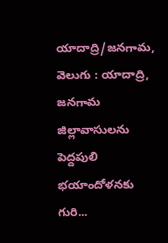యాదాద్రి/జనగామ, వెలుగు : యాదాద్రి, జనగామ జిల్లావాసులను పెద్దపులి భయాందోళనకు గురి...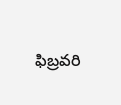ఫిబ్రవరి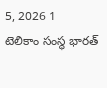5, 2026 1
టెలికాం సంస్థ భారత్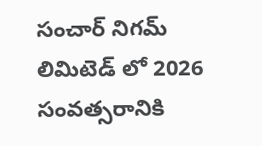సంచార్ నిగమ్ లిమిటెడ్ లో 2026 సంవత్సరానికి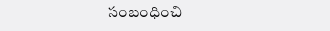సంబంధించి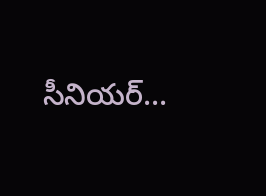సీనియర్...